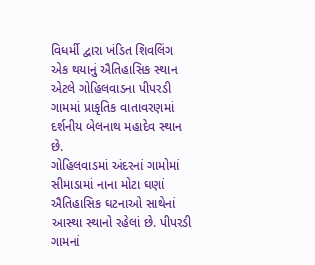વિધર્મી દ્વારા ખંડિત શિવલિંગ એક થયાનું ઐતિહાસિક સ્થાન એટલે ગોહિલવાડના પીપરડી ગામમાં પ્રાકૃતિક વાતાવરણમાં દર્શનીય બેલનાથ મહાદેવ સ્થાન છે.
ગોહિલવાડમાં અંદરનાં ગામોમાં સીમાડામાં નાના મોટા ઘણાં ઐતિહાસિક ઘટનાઓ સાથેનાં આસ્થા સ્થાનો રહેલાં છે. પીપરડી ગામનાં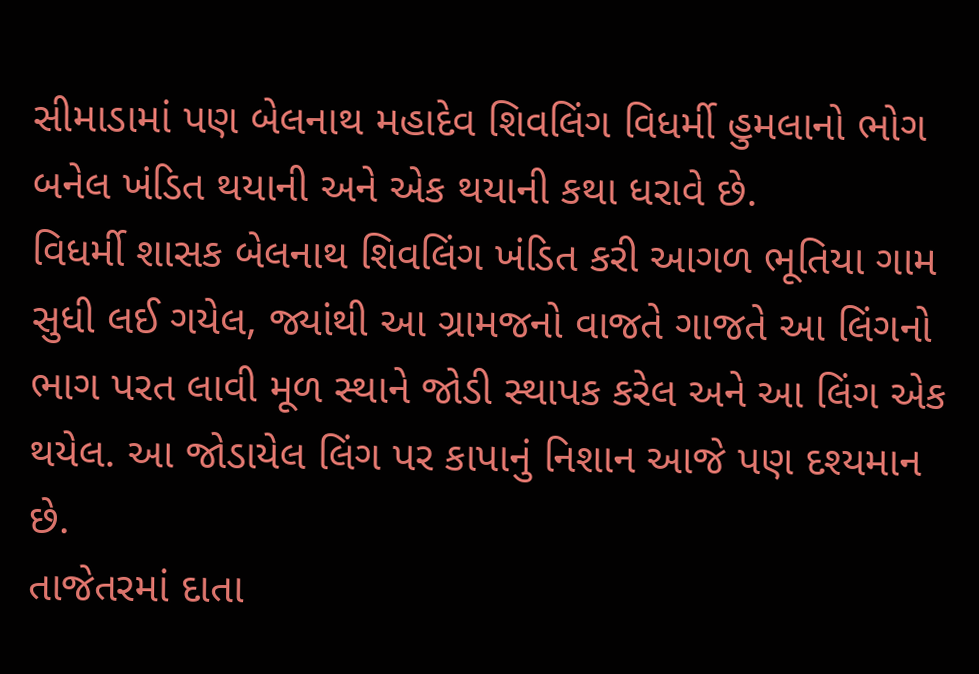સીમાડામાં પણ બેલનાથ મહાદેવ શિવલિંગ વિધર્મી હુમલાનો ભોગ બનેલ ખંડિત થયાની અને એક થયાની કથા ધરાવે છે.
વિધર્મી શાસક બેલનાથ શિવલિંગ ખંડિત કરી આગળ ભૂતિયા ગામ સુધી લઈ ગયેલ, જ્યાંથી આ ગ્રામજનો વાજતે ગાજતે આ લિંગનો ભાગ પરત લાવી મૂળ સ્થાને જોડી સ્થાપક કરેલ અને આ લિંગ એક થયેલ. આ જોડાયેલ લિંગ પર કાપાનું નિશાન આજે પણ દશ્યમાન છે.
તાજેતરમાં દાતા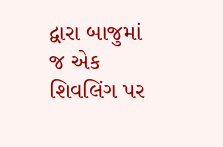દ્વારા બાજુમાં જ એક શિવલિંગ પર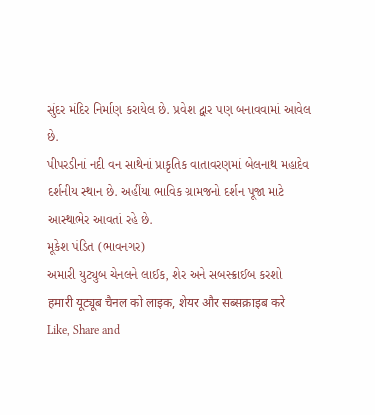સુંદર મંદિર નિર્માણ કરાયેલ છે. પ્રવેશ દ્વાર પણ બનાવવામાં આવેલ છે.
પીપરડીનાં નદી વન સાથેનાં પ્રાકૃતિક વાતાવરણમાં બેલનાથ મહાદેવ દર્શનીય સ્થાન છે. અહીંયા ભાવિક ગ્રામજનો દર્શન પૂજા માટે આસ્થાભેર આવતાં રહે છે.
મૂકેશ પંડિત (ભાવનગર)
અમારી યુટ્યુબ ચેનલને લાઈક, શેર અને સબસ્ક્રાઈબ કરશો
हमारी यूट्यूब चैनल को लाइक, शेयर और सब्सक्राइब करे
Like, Share and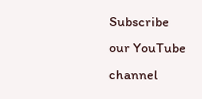Subscribe our YouTube channel